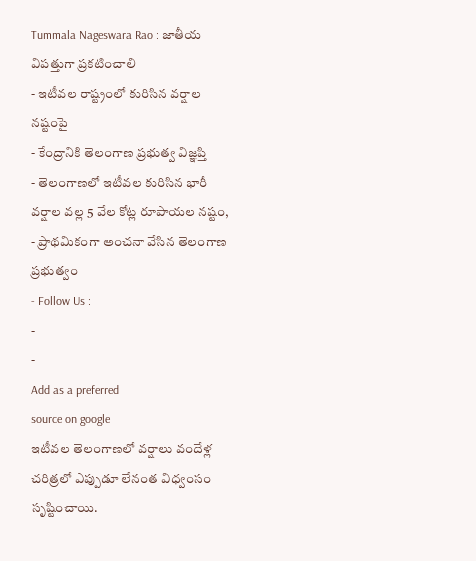Tummala Nageswara Rao : జాతీయ విపత్తుగా ప్రకటించాలి
- ఇటీవల రాష్ట్రంలో కురిసిన వర్షాల నష్టంపై
- కేంద్రానికి తెలంగాణ ప్రభుత్వ విజ్ఞప్తి
- తెలంగాణలో ఇటీవల కురిసిన భారీ వర్షాల వల్ల 5 వేల కోట్ల రూపాయల నష్టం,
- ప్రాథమికంగా అంచనా వేసిన తెలంగాణ ప్రభుత్వం
- Follow Us :
-
-
Add as a preferred
source on google
ఇటీవల తెలంగాణలో వర్షాలు వందేళ్ల చరిత్రలో ఎప్పుడూ లేనంత విధ్వంసం సృష్టించాయి.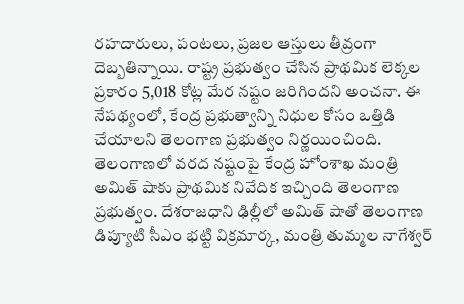రహదారులు, పంటలు, ప్రజల ఆస్తులు తీవ్రంగా దెబ్బతిన్నాయి. రాష్ట్ర ప్రభుత్వం చేసిన ప్రాథమిక లెక్కల ప్రకారం 5,018 కోట్ల మేర నష్టం జరిగిందని అంచనా. ఈ నేపథ్యంలో, కేంద్ర ప్రభుత్వాన్ని నిధుల కోసం ఒత్తిడి చేయాలని తెలంగాణ ప్రభుత్వం నిర్ణయించింది.
తెలంగాణలో వరద నష్టంపై కేంద్ర హోంశాఖ మంత్రి అమిత్ షాకు ప్రాథమిక నివేదిక ఇచ్చింది తెలంగాణ ప్రభుత్వం. దేశరాజధాని ఢిల్లీలో అమిత్ షాతో తెలంగాణ డిప్యూటి సీఎం భట్టి విక్రమార్క, మంత్రి తుమ్మల నాగేశ్వర్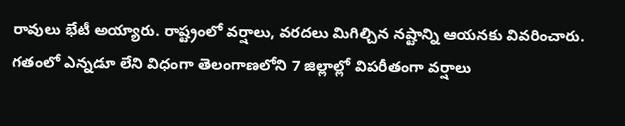రావులు భేటీ అయ్యారు. రాష్ట్రంలో వర్షాలు, వరదలు మిగిల్చిన నష్టాన్ని ఆయనకు వివరించారు. గతంలో ఎన్నడూ లేని విధంగా తెలంగాణలోని 7 జిల్లాల్లో విపరీతంగా వర్షాలు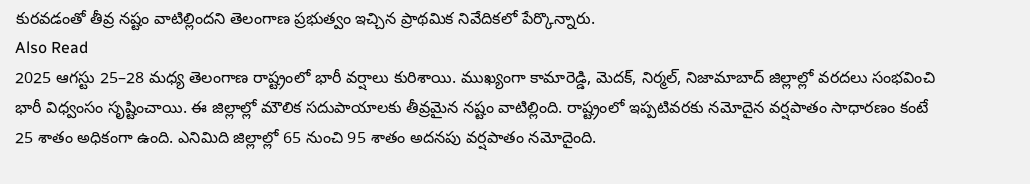కురవడంతో తీవ్ర నష్టం వాటిల్లిందని తెలంగాణ ప్రభుత్వం ఇచ్చిన ప్రాథమిక నివేదికలో పేర్కొన్నారు.
Also Read
2025 ఆగస్టు 25–28 మధ్య తెలంగాణ రాష్ట్రంలో భారీ వర్షాలు కురిశాయి. ముఖ్యంగా కామారెడ్డి, మెదక్, నిర్మల్, నిజామాబాద్ జిల్లాల్లో వరదలు సంభవించి భారీ విధ్వంసం సృష్టించాయి. ఈ జిల్లాల్లో మౌలిక సదుపాయాలకు తీవ్రమైన నష్టం వాటిల్లింది. రాష్ట్రంలో ఇప్పటివరకు నమోదైన వర్షపాతం సాధారణం కంటే 25 శాతం అధికంగా ఉంది. ఎనిమిది జిల్లాల్లో 65 నుంచి 95 శాతం అదనపు వర్షపాతం నమోదైంది.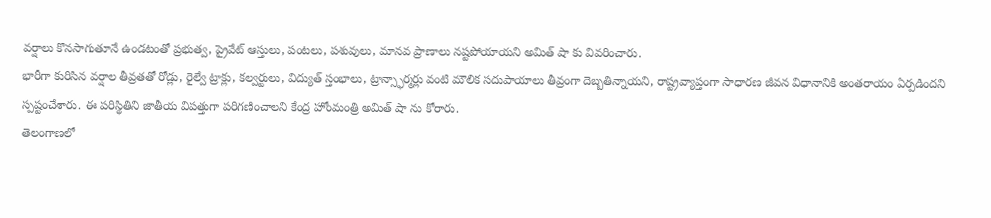వర్షాలు కొనసాగుతూనే ఉండటంతో ప్రభుత్వ, ప్రైవేట్ ఆస్తులు, పంటలు, పశువులు, మానవ ప్రాణాలు నష్టపోయాయని అమిత్ షా కు వివరించారు.
భారీగా కురిసిన వర్షాల తీవ్రతతో రోడ్లు, రైల్వే ట్రాక్లు, కల్వర్టులు, విద్యుత్ స్తంభాలు, ట్రాన్స్ఫార్మర్లు వంటి మౌలిక సదుపాయాలు తీవ్రంగా దెబ్బతిన్నాయని, రాష్ట్రవ్యాప్తంగా సాధారణ జీవన విధానానికి అంతరాయం ఏర్పడిందని స్పష్టంచేశారు. ఈ పరిస్థితిని జాతీయ విపత్తుగా పరిగణించాలని కేంద్ర హోంమంత్రి అమిత్ షా ను కోరారు.
తెలంగాణలో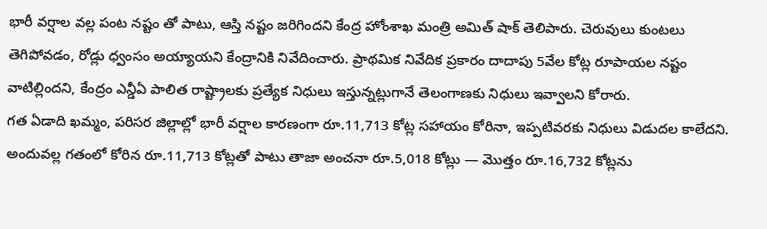భారీ వర్షాల వల్ల పంట నష్టం తో పాటు, ఆస్తి నష్టం జరిగిందని కేంద్ర హోంశాఖ మంత్రి అమిత్ షాక్ తెలిపారు. చెరువులు కుంటలు తెగిపోవడం, రోడ్లు ధ్వంసం అయ్యాయని కేంద్రానికి నివేదించారు. ప్రాథమిక నివేదిక ప్రకారం దాదాపు 5వేల కోట్ల రూపాయల నష్టం వాటిల్లిందని, కేంద్రం ఎన్డీఏ పాలిత రాష్ట్రాలకు ప్రత్యేక నిధులు ఇస్తున్నట్లుగానే తెలంగాణకు నిధులు ఇవ్వాలని కోరారు.
గత ఏడాది ఖమ్మం, పరిసర జిల్లాల్లో భారీ వర్షాల కారణంగా రూ.11,713 కోట్ల సహాయం కోరినా, ఇప్పటివరకు నిధులు విడుదల కాలేదని. అందువల్ల గతంలో కోరిన రూ.11,713 కోట్లతో పాటు తాజా అంచనా రూ.5,018 కోట్లు — మొత్తం రూ.16,732 కోట్లను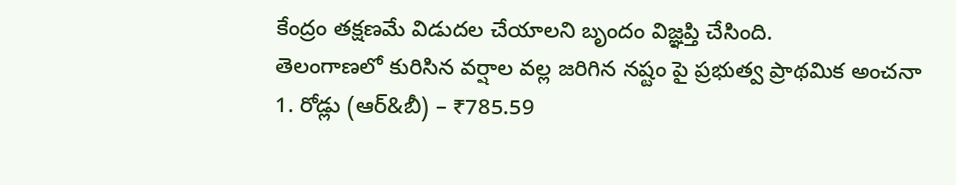కేంద్రం తక్షణమే విడుదల చేయాలని బృందం విజ్ఞప్తి చేసింది.
తెలంగాణలో కురిసిన వర్షాల వల్ల జరిగిన నష్టం పై ప్రభుత్వ ప్రాథమిక అంచనా
1. రోడ్లు (ఆర్&బీ) – ₹785.59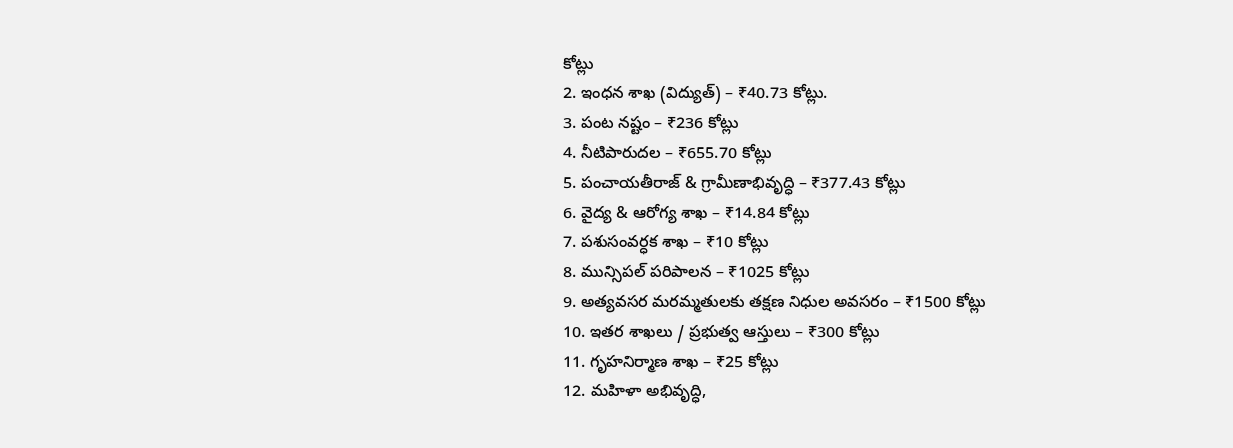కోట్లు
2. ఇంధన శాఖ (విద్యుత్) – ₹40.73 కోట్లు.
3. పంట నష్టం – ₹236 కోట్లు
4. నీటిపారుదల – ₹655.70 కోట్లు
5. పంచాయతీరాజ్ & గ్రామీణాభివృద్ధి – ₹377.43 కోట్లు
6. వైద్య & ఆరోగ్య శాఖ – ₹14.84 కోట్లు
7. పశుసంవర్ధక శాఖ – ₹10 కోట్లు
8. మున్సిపల్ పరిపాలన – ₹1025 కోట్లు
9. అత్యవసర మరమ్మతులకు తక్షణ నిధుల అవసరం – ₹1500 కోట్లు
10. ఇతర శాఖలు / ప్రభుత్వ ఆస్తులు – ₹300 కోట్లు
11. గృహనిర్మాణ శాఖ – ₹25 కోట్లు
12. మహిళా అభివృద్ధి,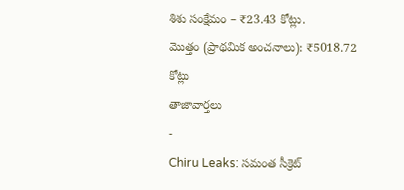శిశు సంక్షేమం – ₹23.43 కోట్లు.
మొత్తం (ప్రాథమిక అంచనాలు): ₹5018.72 కోట్లు
తాజావార్తలు
-
Chiru Leaks: సమంత సీక్రెట్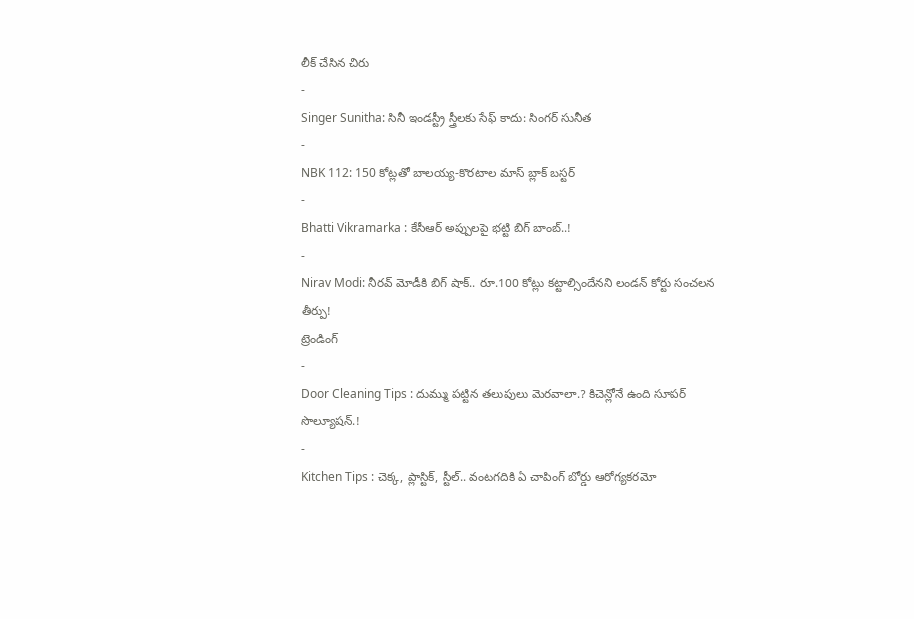లీక్ చేసిన చిరు
-
Singer Sunitha: సినీ ఇండస్ట్రీ స్త్రీలకు సేఫ్ కాదు: సింగర్ సునీత
-
NBK 112: 150 కోట్లతో బాలయ్య-కొరటాల మాస్ బ్లాక్ బస్టర్
-
Bhatti Vikramarka : కేసీఆర్ అప్పులపై భట్టి బిగ్ బాంబ్..!
-
Nirav Modi: నీరవ్ మోడీకి బిగ్ షాక్.. రూ.100 కోట్లు కట్టాల్సిందేనని లండన్ కోర్టు సంచలన తీర్పు!
ట్రెండింగ్
-
Door Cleaning Tips : దుమ్ము పట్టిన తలుపులు మెరవాలా.? కిచెన్లోనే ఉంది సూపర్ సొల్యూషన్.!
-
Kitchen Tips : చెక్క, ప్లాస్టిక్, స్టీల్.. వంటగదికి ఏ చాపింగ్ బోర్డు ఆరోగ్యకరమో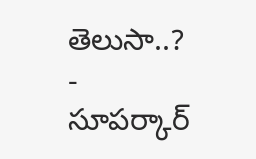తెలుసా..?
-
సూపర్కార్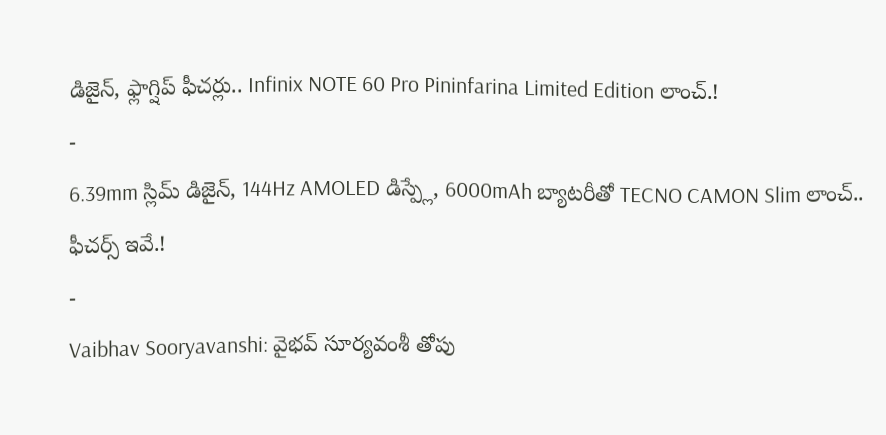డిజైన్, ఫ్లాగ్షిప్ ఫీచర్లు.. Infinix NOTE 60 Pro Pininfarina Limited Edition లాంచ్.!
-
6.39mm స్లిమ్ డిజైన్, 144Hz AMOLED డిస్ప్లే, 6000mAh బ్యాటరీతో TECNO CAMON Slim లాంచ్.. ఫీచర్స్ ఇవే.!
-
Vaibhav Sooryavanshi: వైభవ్ సూర్యవంశీ తోపు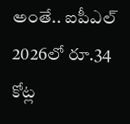అంతే.. ఐపీఎల్ 2026లో రూ.34 కోట్ల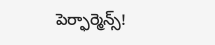పెర్ఫార్మెన్స్!